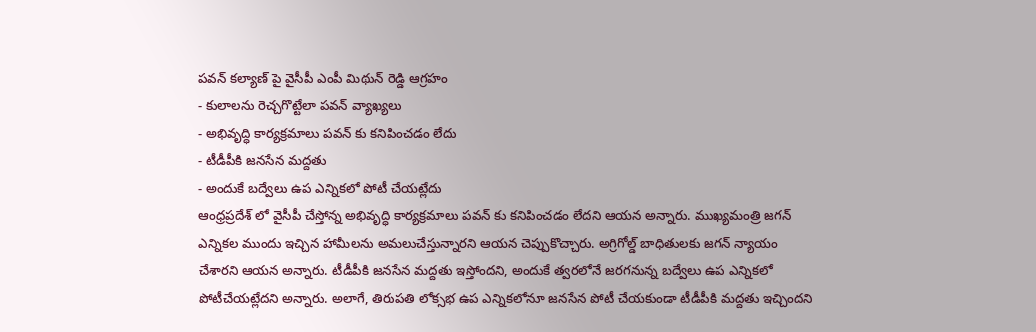పవన్ కల్యాణ్ పై వైసీపీ ఎంపీ మిథున్ రెడ్డి ఆగ్రహం
- కులాలను రెచ్చగొట్టేలా పవన్ వ్యాఖ్యలు
- అభివృద్ధి కార్యక్రమాలు పవన్ కు కనిపించడం లేదు
- టీడీపీకి జనసేన మద్దతు
- అందుకే బద్వేలు ఉప ఎన్నికలో పోటీ చేయట్లేదు
ఆంధ్రప్రదేశ్ లో వైసీపీ చేస్తోన్న అభివృద్ధి కార్యక్రమాలు పవన్ కు కనిపించడం లేదని ఆయన అన్నారు. ముఖ్యమంత్రి జగన్ ఎన్నికల ముందు ఇచ్చిన హామీలను అమలుచేస్తున్నారని ఆయన చెప్పుకొచ్చారు. అగ్రిగోల్డ్ బాధితులకు జగన్ న్యాయం చేశారని ఆయన అన్నారు. టీడీపీకి జనసేన మద్దతు ఇస్తోందని, అందుకే త్వరలోనే జరగనున్న బద్వేలు ఉప ఎన్నికలో పోటీచేయట్లేదని అన్నారు. అలాగే, తిరుపతి లోక్సభ ఉప ఎన్నికలోనూ జనసేన పోటీ చేయకుండా టీడీపీకి మద్దతు ఇచ్చిందని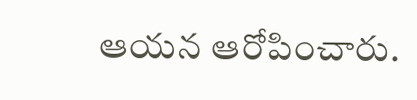ఆయన ఆరోపించారు.